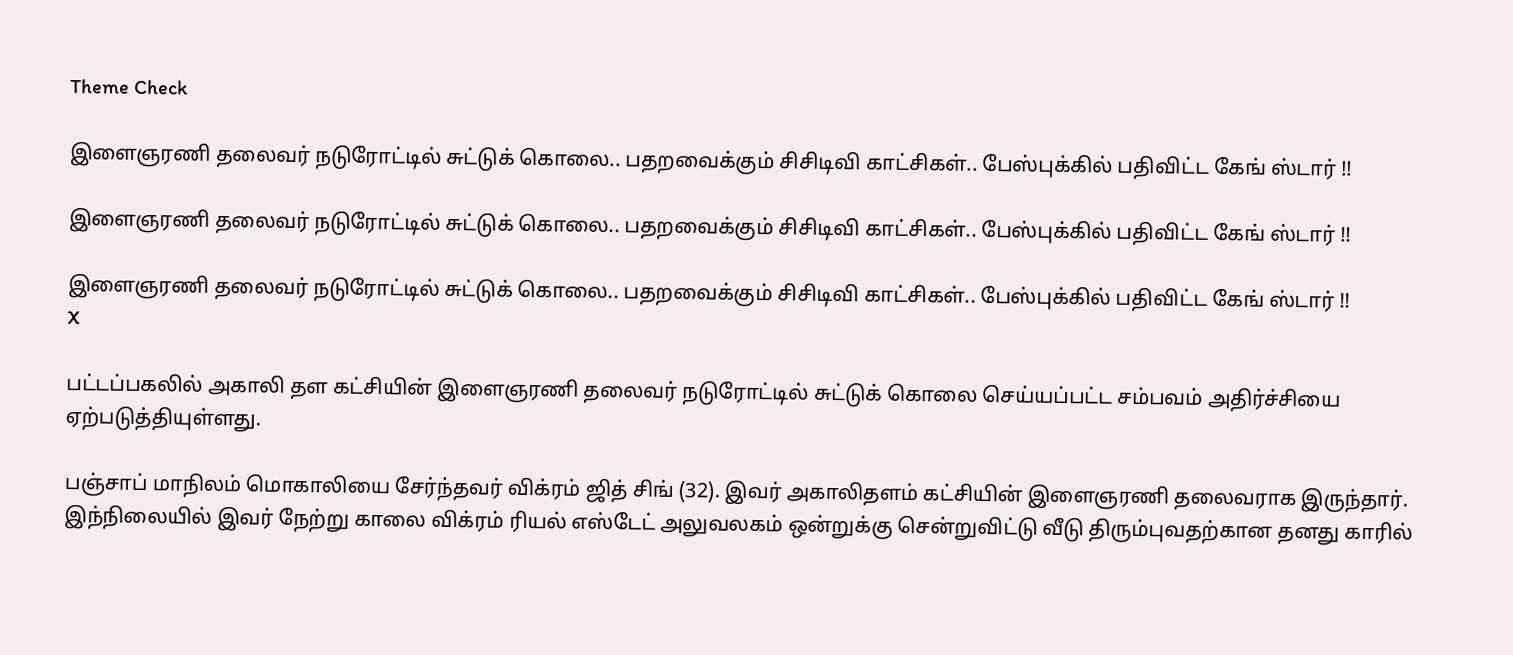Theme Check

இளைஞரணி தலைவர் நடுரோட்டில் சுட்டுக் கொலை.. பதறவைக்கும் சிசிடிவி காட்சிகள்.. பேஸ்புக்கில் பதிவிட்ட கேங் ஸ்டார் !!

இளைஞரணி தலைவர் நடுரோட்டில் சுட்டுக் கொலை.. பதறவைக்கும் சிசிடிவி காட்சிகள்.. பேஸ்புக்கில் பதிவிட்ட கேங் ஸ்டார் !!

இளைஞரணி தலைவர் நடுரோட்டில் சுட்டுக் கொலை.. பதறவைக்கும் சிசிடிவி காட்சிகள்.. பேஸ்புக்கில் பதிவிட்ட கேங் ஸ்டார் !!
X

பட்டப்பகலில் அகாலி தள கட்சியின் இளைஞரணி தலைவர் நடுரோட்டில் சுட்டுக் கொலை செய்யப்பட்ட சம்பவம் அதிர்ச்சியை ஏற்படுத்தியுள்ளது.

பஞ்சாப் மாநிலம் மொகாலியை சேர்ந்தவர் விக்ரம் ஜித் சிங் (32). இவர் அகாலிதளம் கட்சியின் இளைஞரணி தலைவராக இருந்தார். இந்நிலையில் இவர் நேற்று காலை விக்ரம் ரியல் எஸ்டேட் அலுவலகம் ஒன்றுக்கு சென்றுவிட்டு வீடு திரும்புவதற்கான தனது காரில்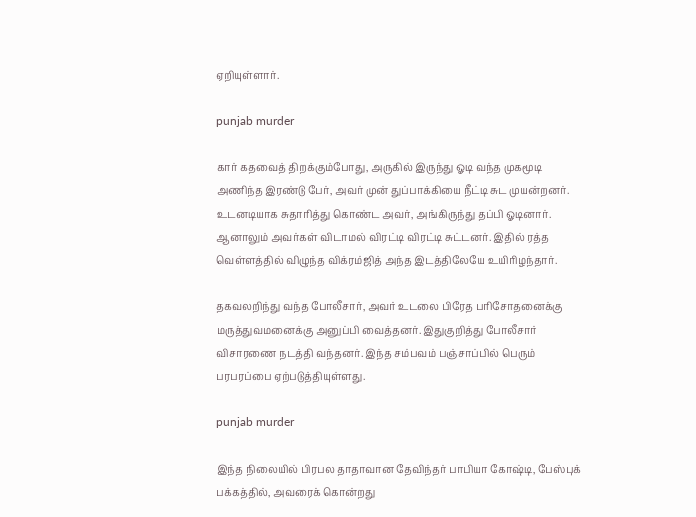ஏறியுள்ளார்.

punjab murder

கார் கதவைத் திறக்கும்போது, அருகில் இருந்து ஓடி வந்த முகமூடி அணிந்த இரண்டு பேர், அவர் முன் துப்பாக்கியை நீட்டி சுட முயன்றனர். உடனடியாக சுதாரித்து கொண்ட அவர், அங்கிருந்து தப்பி ஓடினார். ஆனாலும் அவர்கள் விடாமல் விரட்டி விரட்டி சுட்டனர். இதில் ரத்த வெள்ளத்தில் விழுந்த விக்ரம்ஜித் அந்த இடத்திலேயே உயிரிழந்தார்.

தகவலறிந்து வந்த போலீசார், அவர் உடலை பிரேத பரிசோதனைக்கு மருத்துவமனைக்கு அனுப்பி வைத்தனர். இதுகுறித்து போலீசார் விசாரணை நடத்தி வந்தனர். இந்த சம்பவம் பஞ்சாப்பில் பெரும் பரபரப்பை ஏற்படுத்தியுள்ளது.

punjab murder

இந்த நிலையில் பிரபல தாதாவான தேவிந்தர் பாபியா கோஷ்டி, பேஸ்புக் பக்கத்தில், அவரைக் கொன்றது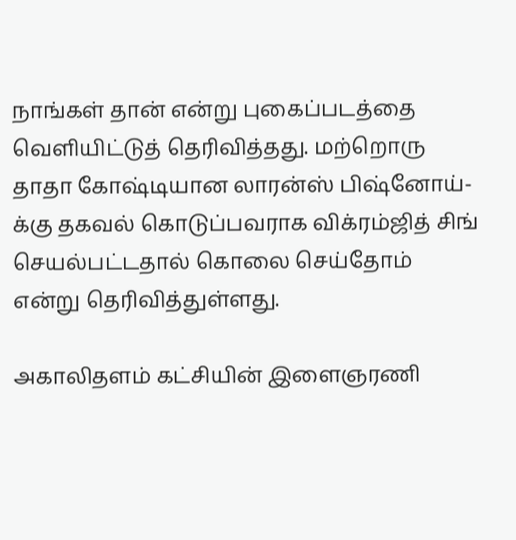நாங்கள் தான் என்று புகைப்படத்தை வெளியிட்டுத் தெரிவித்தது. மற்றொரு தாதா கோஷ்டியான லாரன்ஸ் பிஷ்னோய்-க்கு தகவல் கொடுப்பவராக விக்ரம்ஜித் சிங் செயல்பட்டதால் கொலை செய்தோம் என்று தெரிவித்துள்ளது.

அகாலிதளம் கட்சியின் இளைஞரணி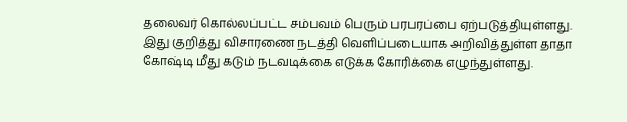தலைவர் கொல்லப்பட்ட சம்பவம் பெரும் பரபரப்பை ஏற்படுத்தியுள்ளது. இது குறித்து விசாரணை நடத்தி வெளிப்படையாக அறிவித்துள்ள தாதா கோஷ்டி மீது கடும் நடவடிக்கை எடுக்க கோரிக்கை எழுந்துள்ளது.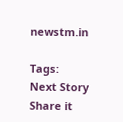newstm.in

Tags:
Next Story
Share it